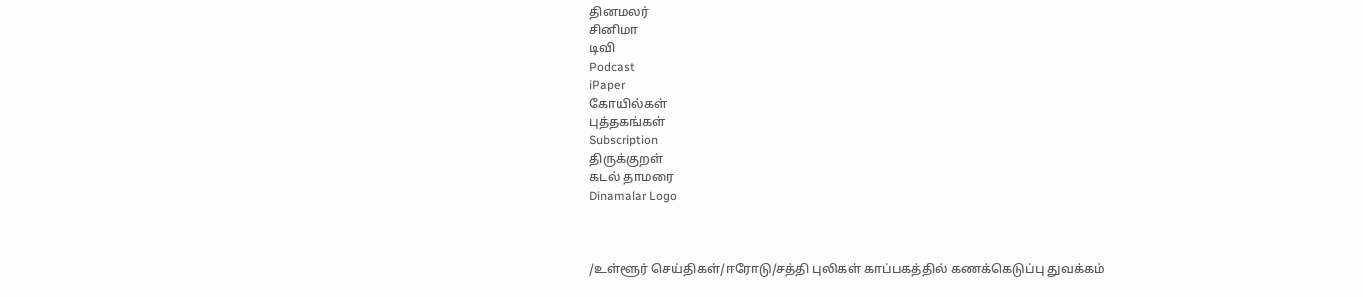தினமலர்
சினிமா
டிவி
Podcast
iPaper
கோயில்கள்
புத்தகங்கள்
Subscription
திருக்குறள்
கடல் தாமரை
Dinamalar Logo



/உள்ளூர் செய்திகள்/ஈரோடு/சத்தி புலிகள் காப்பகத்தில் கணக்கெடுப்பு துவக்கம்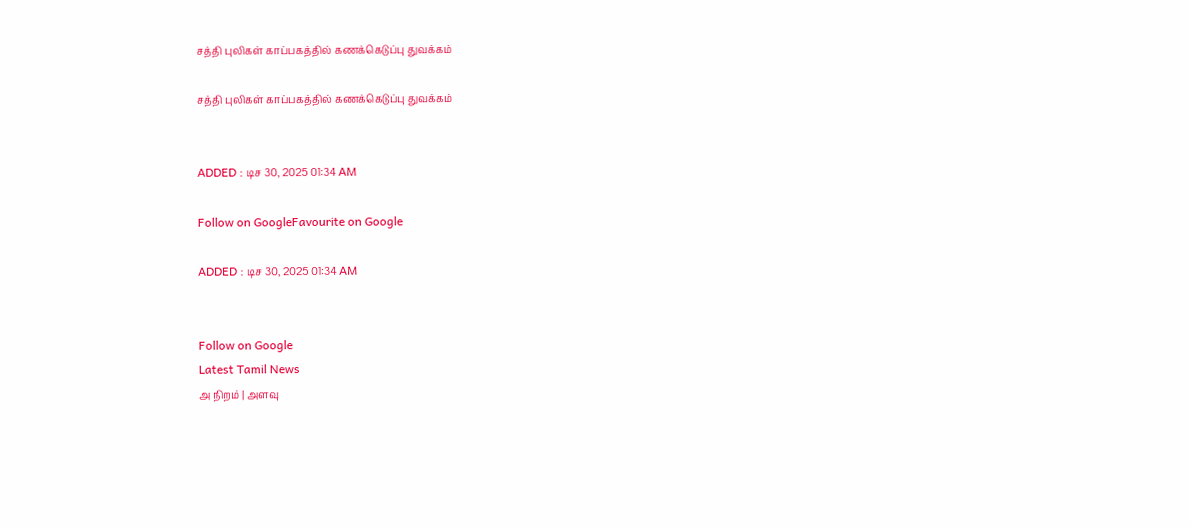சத்தி புலிகள் காப்பகத்தில் கணக்கெடுப்பு துவக்கம்

சத்தி புலிகள் காப்பகத்தில் கணக்கெடுப்பு துவக்கம்


ADDED : டிச 30, 2025 01:34 AM

Follow on GoogleFavourite on Google

ADDED : டிச 30, 2025 01:34 AM


Follow on Google
Latest Tamil News
அ நிறம் | அளவு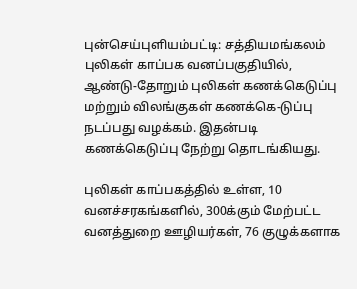புன்செய்புளியம்பட்டி: சத்தியமங்கலம் புலிகள் காப்பக வனப்பகுதியில், ஆண்டு-தோறும் புலிகள் கணக்கெடுப்பு மற்றும் விலங்குகள் கணக்கெ-டுப்பு நடப்பது வழக்கம். இதன்படி கணக்கெடுப்பு நேற்று தொடங்கியது.

புலிகள் காப்பகத்தில் உள்ள, 10 வனச்சரகங்களில், 300க்கும் மேற்பட்ட வனத்துறை ஊழியர்கள், 76 குழுக்களாக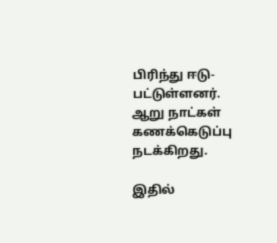பிரிந்து ஈடு-பட்டுள்ளனர். ஆறு நாட்கள் கணக்கெடுப்பு நடக்கிறது.

இதில்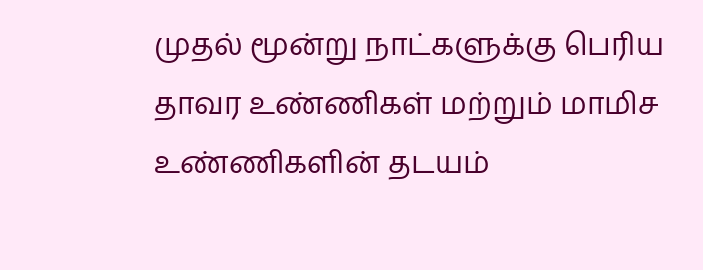முதல் மூன்று நாட்களுக்கு பெரிய தாவர உண்ணிகள் மற்றும் மாமிச உண்ணிகளின் தடயம்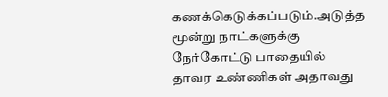கணக்கெடுக்கப்படும்.அடுத்த மூன்று நாட்களுக்கு நேர்கோட்டு பாதையில் தாவர உண்ணிகள் அதாவது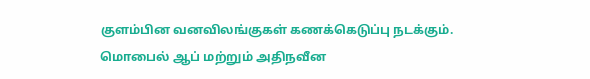குளம்பின வனவிலங்குகள் கணக்கெடுப்பு நடக்கும். மொபைல் ஆப் மற்றும் அதிநவீன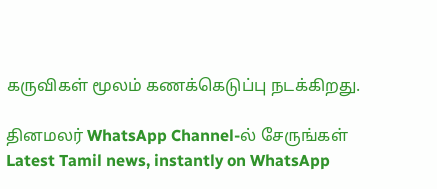கருவிகள் மூலம் கணக்கெடுப்பு நடக்கிறது.

தினமலர் WhatsApp Channel-ல் சேருங்கள்
Latest Tamil news, instantly on WhatsApp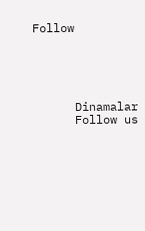Follow





      Dinamalar
      Follow us